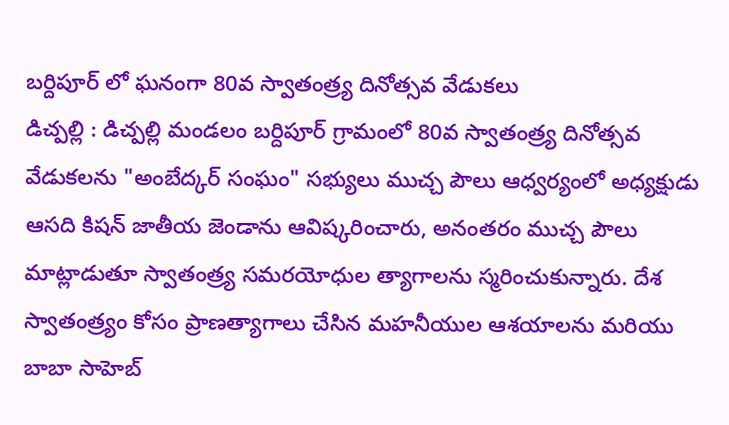బర్దిపూర్ లో ఘనంగా 80వ స్వాతంత్ర్య దినోత్సవ వేడుకలు
డిచ్పల్లి : డిచ్పల్లి మండలం బర్దిపూర్ గ్రామంలో 80వ స్వాతంత్ర్య దినోత్సవ వేడుకలను "అంబేద్కర్ సంఘం" సభ్యులు ముచ్చ పౌలు ఆధ్వర్యంలో అధ్యక్షుడు ఆసది కిషన్ జాతీయ జెండాను ఆవిష్కరించారు, అనంతరం ముచ్చ పౌలు మాట్లాడుతూ స్వాతంత్ర్య సమరయోధుల త్యాగాలను స్మరించుకున్నారు. దేశ స్వాతంత్ర్యం కోసం ప్రాణత్యాగాలు చేసిన మహనీయుల ఆశయాలను మరియు బాబా సాహెబ్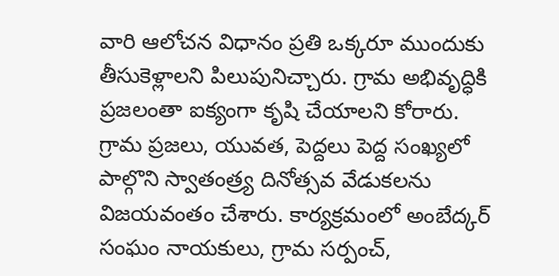వారి ఆలోచన విధానం ప్రతి ఒక్కరూ ముందుకు తీసుకెళ్లాలని పిలుపునిచ్చారు. గ్రామ అభివృద్ధికి ప్రజలంతా ఐక్యంగా కృషి చేయాలని కోరారు. గ్రామ ప్రజలు, యువత, పెద్దలు పెద్ద సంఖ్యలో పాల్గొని స్వాతంత్ర్య దినోత్సవ వేడుకలను విజయవంతం చేశారు. కార్యక్రమంలో అంబేద్కర్ సంఘం నాయకులు, గ్రామ సర్పంచ్,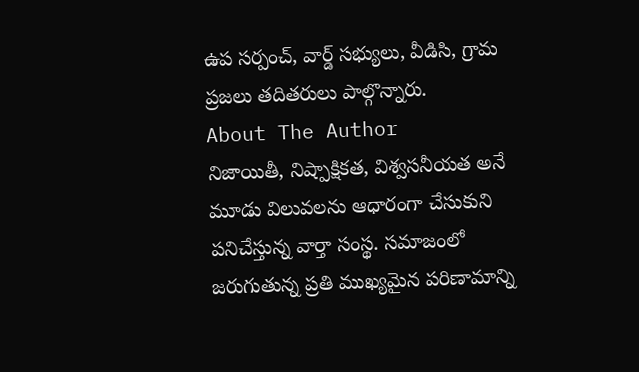ఉప సర్పంచ్, వార్డ్ సభ్యులు, వీడిసి, గ్రామ ప్రజలు తదితరులు పాల్గొన్నారు.
About The Author
నిజాయితీ, నిష్పాక్షికత, విశ్వసనీయత అనే మూడు విలువలను ఆధారంగా చేసుకుని పనిచేస్తున్న వార్తా సంస్థ. సమాజంలో జరుగుతున్న ప్రతి ముఖ్యమైన పరిణామాన్ని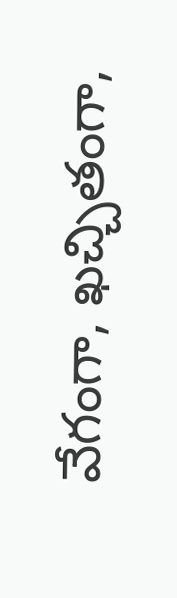వేగంగా, ఖచ్చితంగా,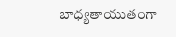బాధ్యతాయుతంగా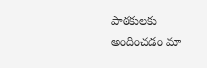పాఠకులకు అందించడం మా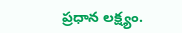ప్రధాన లక్ష్యం.